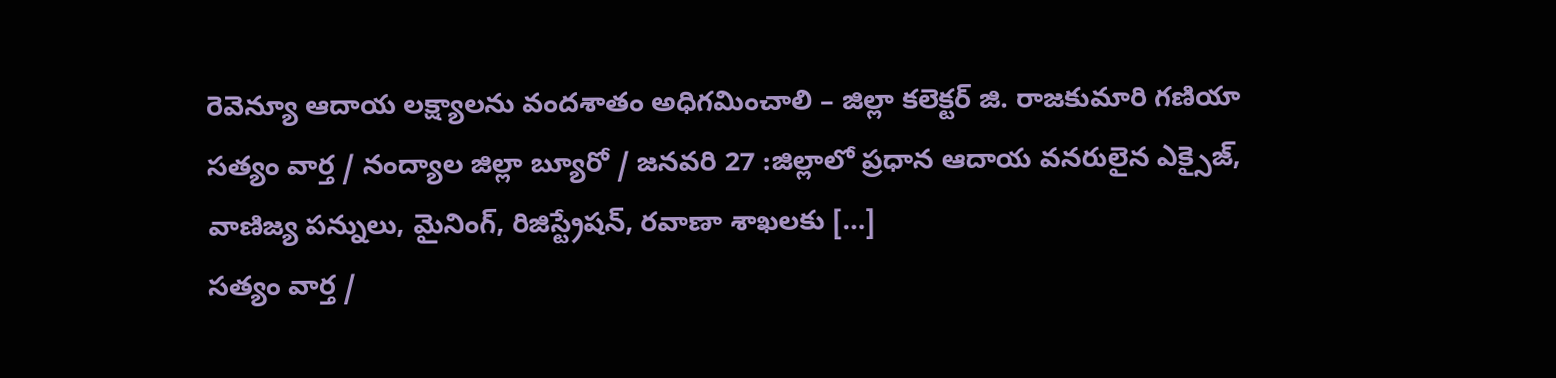రెవెన్యూ ఆదాయ లక్ష్యాలను వందశాతం అధిగమించాలి – జిల్లా కలెక్టర్ జి. రాజకుమారి గణియా
సత్యం వార్త / నంద్యాల జిల్లా బ్యూరో / జనవరి 27 :జిల్లాలో ప్రధాన ఆదాయ వనరులైన ఎక్సైజ్, వాణిజ్య పన్నులు, మైనింగ్, రిజిస్ట్రేషన్, రవాణా శాఖలకు […]
సత్యం వార్త /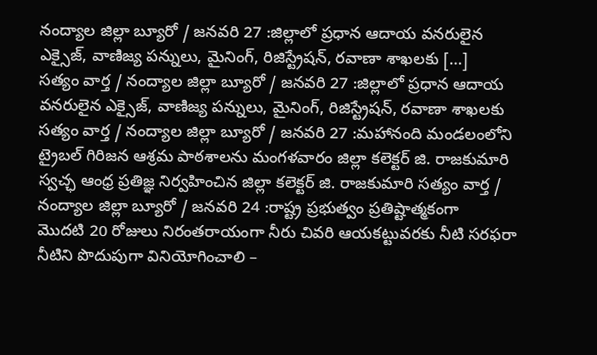నంద్యాల జిల్లా బ్యూరో / జనవరి 27 :జిల్లాలో ప్రధాన ఆదాయ వనరులైన ఎక్సైజ్, వాణిజ్య పన్నులు, మైనింగ్, రిజిస్ట్రేషన్, రవాణా శాఖలకు […]
సత్యం వార్త / నంద్యాల జిల్లా బ్యూరో / జనవరి 27 :జిల్లాలో ప్రధాన ఆదాయ వనరులైన ఎక్సైజ్, వాణిజ్య పన్నులు, మైనింగ్, రిజిస్ట్రేషన్, రవాణా శాఖలకు
సత్యం వార్త / నంద్యాల జిల్లా బ్యూరో / జనవరి 27 :మహానంది మండలంలోని ట్రైబల్ గిరిజన ఆశ్రమ పాఠశాలను మంగళవారం జిల్లా కలెక్టర్ జి. రాజకుమారి
స్వచ్ఛ ఆంధ్ర ప్రతిజ్ఞ నిర్వహించిన జిల్లా కలెక్టర్ జి. రాజకుమారి సత్యం వార్త / నంద్యాల జిల్లా బ్యూరో / జనవరి 24 :రాష్ట్ర ప్రభుత్వం ప్రతిష్టాత్మకంగా
మొదటి 20 రోజులు నిరంతరాయంగా నీరు చివరి ఆయకట్టువరకు నీటి సరఫరా నీటిని పొదుపుగా వినియోగించాలి –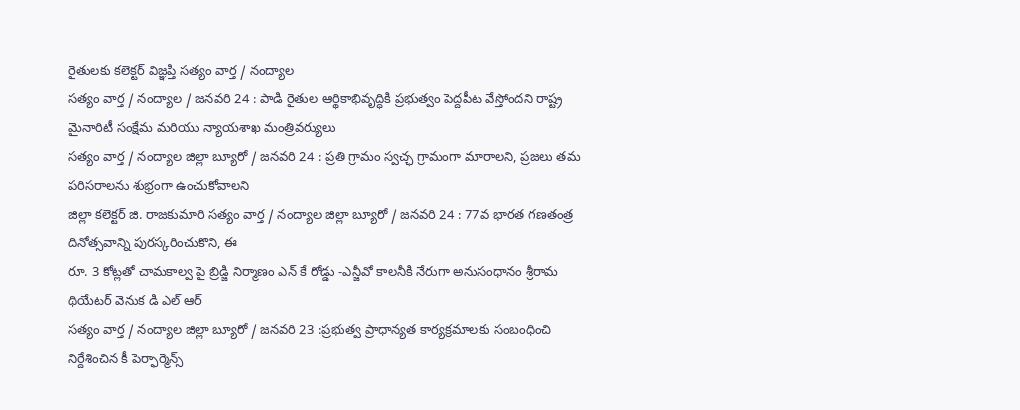రైతులకు కలెక్టర్ విజ్ఞప్తి సత్యం వార్త / నంద్యాల
సత్యం వార్త / నంద్యాల / జనవరి 24 : పాడి రైతుల ఆర్థికాభివృద్ధికి ప్రభుత్వం పెద్దపీట వేస్తోందని రాష్ట్ర మైనారిటీ సంక్షేమ మరియు న్యాయశాఖ మంత్రివర్యులు
సత్యం వార్త / నంద్యాల జిల్లా బ్యూరో / జనవరి 24 : ప్రతి గ్రామం స్వచ్ఛ గ్రామంగా మారాలని, ప్రజలు తమ పరిసరాలను శుభ్రంగా ఉంచుకోవాలని
జిల్లా కలెక్టర్ జి. రాజకుమారి సత్యం వార్త / నంద్యాల జిల్లా బ్యూరో / జనవరి 24 : 77వ భారత గణతంత్ర దినోత్సవాన్ని పురస్కరించుకొని, ఈ
రూ. 3 కోట్లతో చామకాల్వ పై బ్రిడ్జి నిర్మాణం ఎన్ కే రోడ్డు -ఎన్జీవో కాలనీకి నేరుగా అనుసంధానం శ్రీరామ థియేటర్ వెనుక డి ఎల్ ఆర్
సత్యం వార్త / నంద్యాల జిల్లా బ్యూరో / జనవరి 23 :ప్రభుత్వ ప్రాధాన్యత కార్యక్రమాలకు సంబంధించి నిర్దేశించిన కీ పెర్ఫార్మెన్స్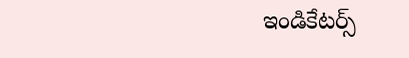ఇండికేటర్స్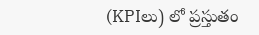(KPIలు) లో ప్రస్తుతం